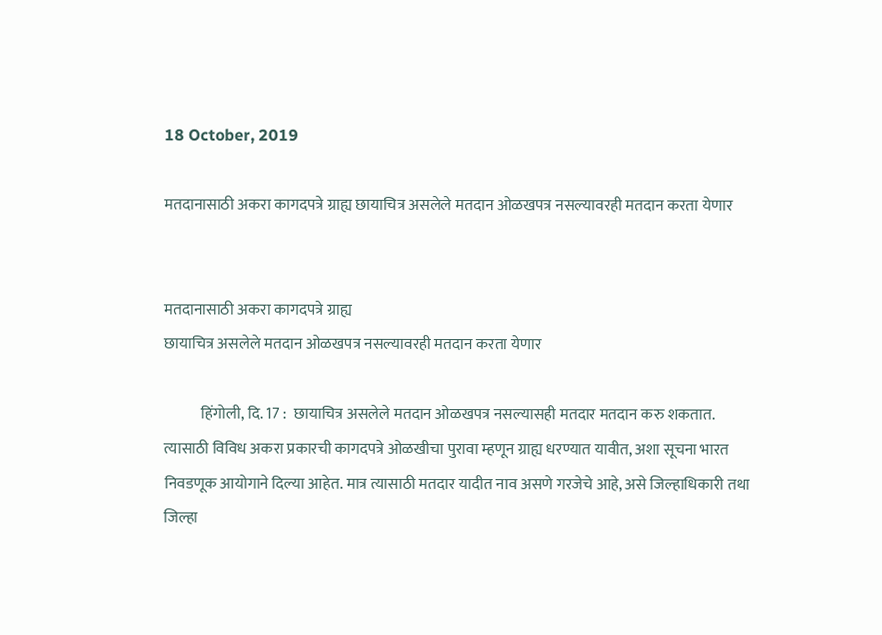18 October, 2019

मतदानासाठी अकरा कागदपत्रे ग्राह्य छायाचित्र असलेले मतदान ओळखपत्र नसल्यावरही मतदान करता येणार


मतदानासाठी अकरा कागदपत्रे ग्राह्य
छायाचित्र असलेले मतदान ओळखपत्र नसल्यावरही मतदान करता येणार

            हिंगोली, दि. 17 :  छायाचित्र असलेले मतदान ओळखपत्र नसल्यासही मतदार मतदान करु शकतात. त्यासाठी विविध अकरा प्रकारची कागदपत्रे ओळखीचा पुरावा म्हणून ग्राह्य धरण्यात यावीत, अशा सूचना भारत निवडणूक आयोगाने दिल्या आहेत. मात्र त्यासाठी मतदार यादीत नाव असणे गरजेचे आहे, असे जिल्हाधिकारी तथा जिल्हा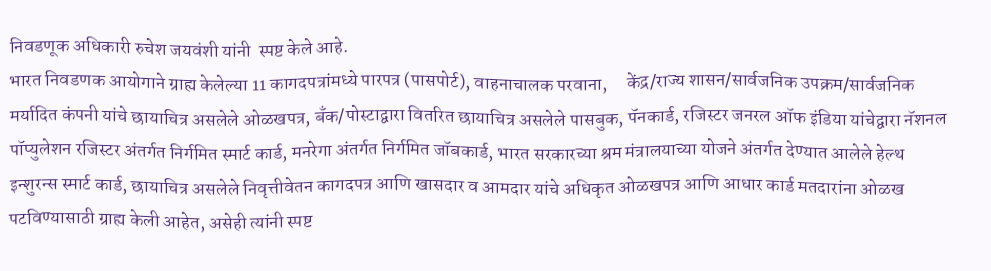निवडणूक अधिकारी रुचेश जयवंशी यांनी  स्पष्ट केले आहे.
भारत निवडणक आयोगाने ग्राह्य केलेल्या 11 कागदपत्रांमध्ये पारपत्र (पासपोर्ट), वाहनाचालक परवाना,     केंद्र/राज्य शासन/सार्वजनिक उपक्रम/सार्वजनिक मर्यादित कंपनी यांचे छायाचित्र असलेले ओळखपत्र, बँक/पोस्टाद्वारा वितरित छायाचित्र असलेले पासबुक, पॅनकार्ड, रजिस्टर जनरल ऑफ इंडिया यांचेद्वारा नॅशनल पॉप्युलेशन रजिस्टर अंतर्गत निर्गमित स्मार्ट कार्ड, मनरेगा अंतर्गत निर्गमित जॉबकार्ड, भारत सरकारच्या श्रम मंत्रालयाच्या योजने अंतर्गत देण्यात आलेले हेल्थ इन्शुरन्स स्मार्ट कार्ड, छायाचित्र असलेले निवृत्तीवेतन कागदपत्र आणि खासदार व आमदार यांचे अधिकृत ओळखपत्र आणि आधार कार्ड मतदारांना ओळख पटविण्यासाठी ग्राह्य केली आहेत, असेही त्यांनी स्पष्ट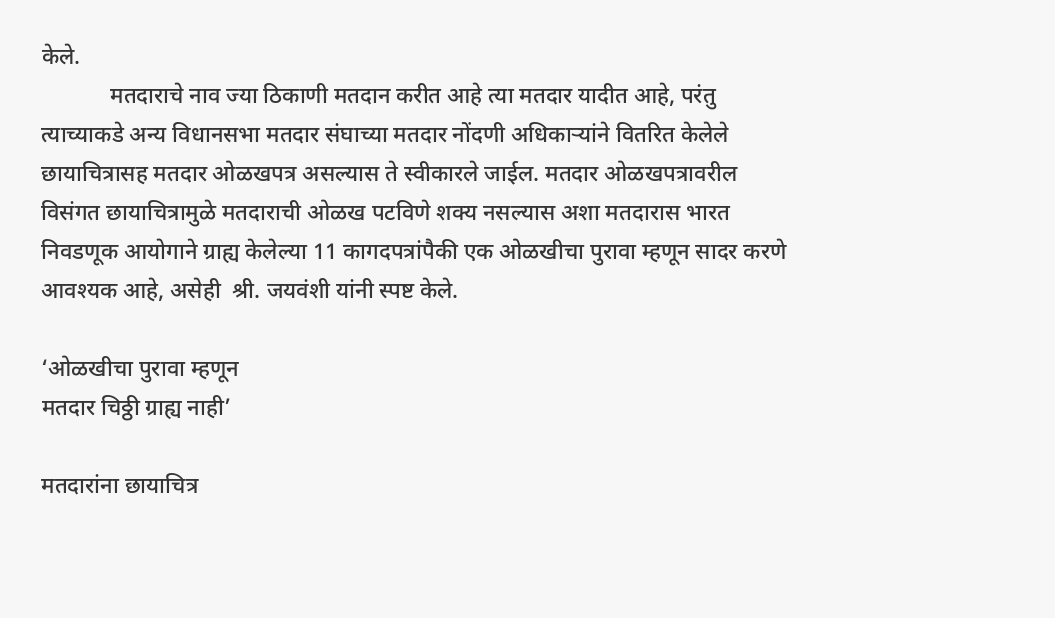केले.
            मतदाराचे नाव ज्या ठिकाणी मतदान करीत आहे त्या मतदार यादीत आहे, परंतु त्याच्याकडे अन्य विधानसभा मतदार संघाच्या मतदार नोंदणी अधिकाऱ्यांने वितरित केलेले छायाचित्रासह मतदार ओळखपत्र असल्यास ते स्वीकारले जाईल. मतदार ओळखपत्रावरील विसंगत छायाचित्रामुळे मतदाराची ओळख पटविणे शक्य नसल्यास अशा मतदारास भारत निवडणूक आयोगाने ग्राह्य केलेल्या 11 कागदपत्रांपैकी एक ओळखीचा पुरावा म्हणून सादर करणे आवश्यक आहे, असेही  श्री. जयवंशी यांनी स्पष्ट केले.

‘ओळखीचा पुरावा म्हणून
मतदार चिठ्ठी ग्राह्य नाही’

मतदारांना छायाचित्र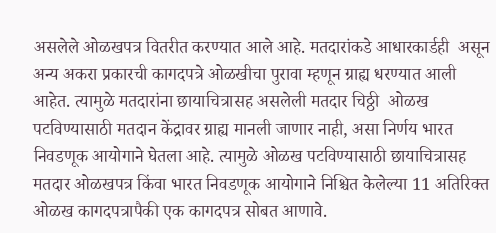असलेले ओळखपत्र वितरीत करण्यात आले आहे. मतदारांकडे आधारकार्डही  असून अन्य अकरा प्रकारची कागदपत्रे ओळखीचा पुरावा म्हणून ग्राह्य धरण्यात आली आहेत. त्यामुळे मतदारांना छायाचित्रासह असलेली मतदार चिठ्ठी  ओळख पटविण्यासाठी मतदान केंद्रावर ग्राह्य मानली जाणार नाही, असा निर्णय भारत निवडणूक आयोगाने घेतला आहे. त्यामुळे ओळख पटविण्यासाठी छायाचित्रासह  मतदार ओळखपत्र किंवा भारत निवडणूक आयोगाने निश्चित केलेल्या 11 अतिरिक्त ओळख कागदपत्रापैकी एक कागदपत्र सोबत आणावे.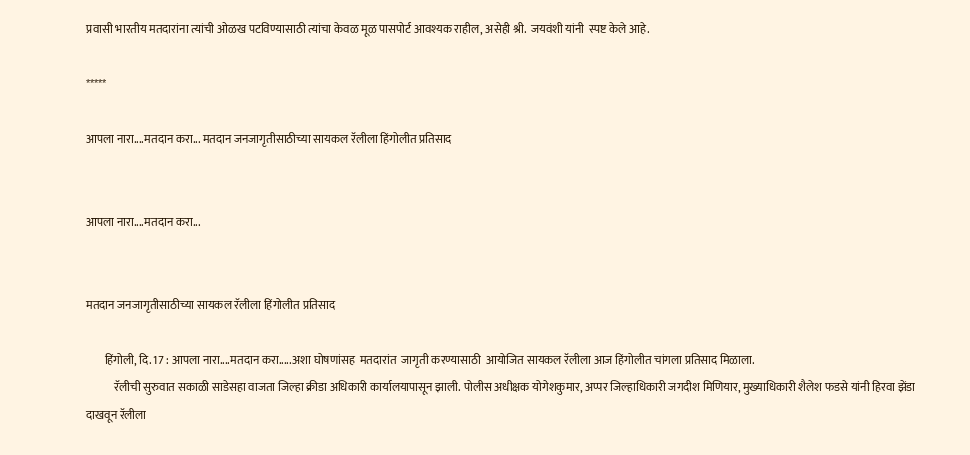प्रवासी भारतीय मतदारांना त्यांची ओळख पटविण्यासाठी त्यांचा केवळ मूळ पासपोर्ट आवश्यक राहील, असेही श्री.  जयवंशी यांनी  स्पष्ट केले आहे.

*****

आपला नारा....मतदान करा... मतदान जनजागृतीसाठीच्या सायकल रॅलीला हिंगोलीत प्रतिसाद


आपला नारा....मतदान करा...


मतदान जनजागृतीसाठीच्या सायकल रॅलीला हिंगोलीत प्रतिसाद

        हिंगोली, दि. 17 : आपला नारा....मतदान करा.....अशा घोषणांसह  मतदारांत  जागृती करण्यासाठी  आयोजित सायकल रॅलीला आज हिंगोलीत चांगला प्रतिसाद मिळाला.
            रॅलीची सुरुवात सकाळी साडेसहा वाजता जिल्हा क्रीडा अधिकारी कार्यालयापासून झाली. पोलीस अधीक्षक योगेशकुमार, अप्पर जिल्हाधिकारी जगदीश मिणियार, मुख्याधिकारी शैलेश फडसे यांनी हिरवा झेंडा दाखवून रॅलीला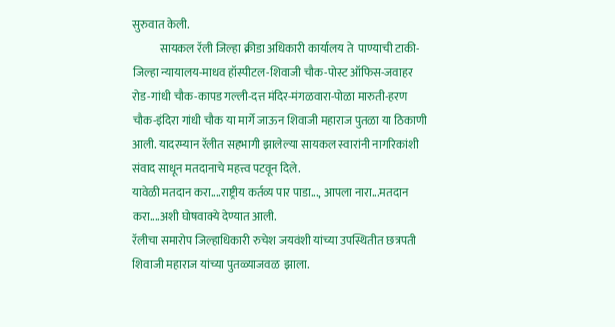सुरुवात केली.
            सायकल रॅली जिल्हा क्रीडा अधिकारी कार्यालय ते  पाण्याची टाकी- जिल्हा न्यायालय-माधव हॉस्पीटल-शिवाजी चौक-पोस्ट ऑफिस-जवाहर रोड-गांधी चौक-कापड गल्ली-दत्त मंदिर-मंगळवारा-पोळा मारुती-हरण चौक-इंदिरा गांधी चौक या मार्गे जाऊन शिवाजी महाराज पुतळा या ठिकाणी आली. यादरम्यान रॅलीत सहभागी झालेल्या सायकल स्वारांनी नागरिकांशी संवाद साधून मतदानाचे महत्त्व पटवून दिले.
यावेळी मतदान करा....राष्ट्रीय कर्तव्य पार पाडा..., आपला नारा...मतदान करा....अशी घोषवाक्ये देण्यात आली.
रॅलीचा समारोप जिल्हाधिकारी रुचेश जयवंशी यांच्या उपस्थितीत छत्रपती शिवाजी महाराज यांच्या पुतळ्याजवळ  झाला.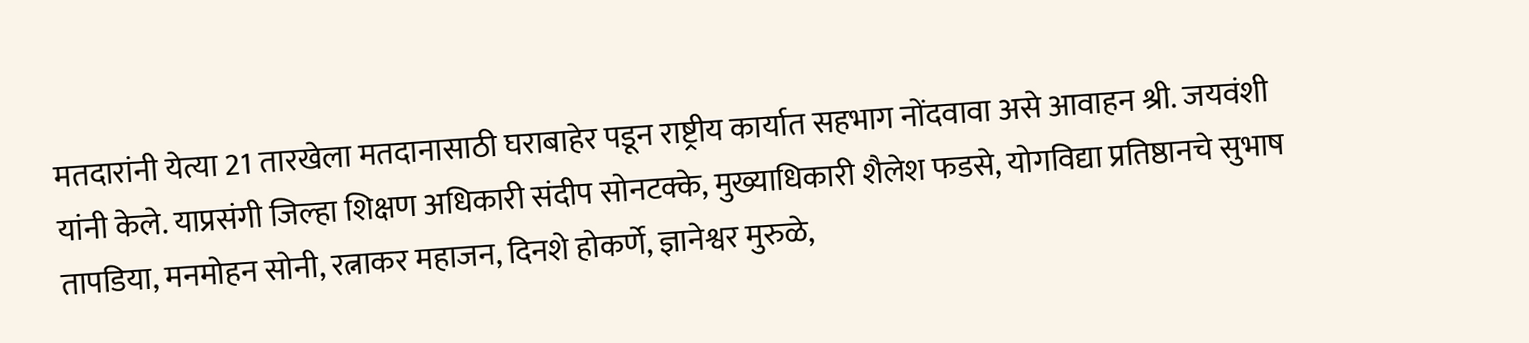मतदारांनी येत्या 21 तारखेला मतदानासाठी घराबाहेर पडून राष्ट्रीय कार्यात सहभाग नोंदवावा असे आवाहन श्री. जयवंशी यांनी केले. याप्रसंगी जिल्हा शिक्षण अधिकारी संदीप सोनटक्के, मुख्याधिकारी शैलेश फडसे, योगविद्या प्रतिष्ठानचे सुभाष तापडिया, मनमोहन सोनी, रत्नाकर महाजन, दिनशे होकर्णे, ज्ञानेश्वर मुरुळे,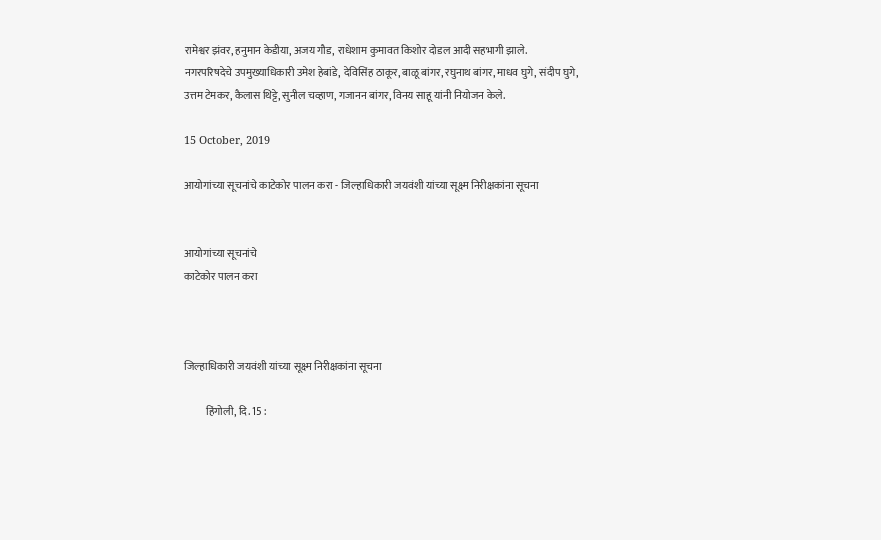रामेश्वर झंवर, हनुमान केडीया, अजय गौड, राधेशाम कुमावत किशोर दोडल आदी सहभागी झाले.
नगरपरिषदेचे उपमुख्याधिकारी उमेश हेबांडे, देविसिंह ठाकूर, बाळू बांगर, रघुनाथ बांगर, माधव घुगे, संदीप घुगे, उत्तम टेमकर, कैलास थिट्टे, सुनील चव्हाण, गजानन बांगर, विनय साहू यांनी नियोजन केले.

15 October, 2019

आयोगांच्या सूचनांचे काटेकोर पालन करा - जिल्हाधिकारी जयवंशी यांच्या सूक्ष्म निरीक्षकांना सूचना


आयोगांच्या सूचनांचे
काटेकोर पालन करा



जिल्हाधिकारी जयवंशी यांच्या सूक्ष्म निरीक्षकांना सूचना

          हिंगोली, दि. 15 :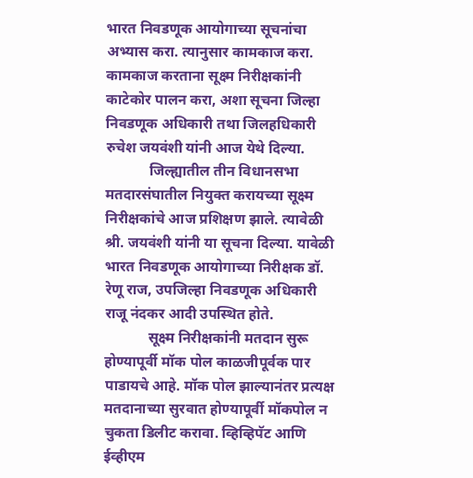भारत निवडणूक आयोगाच्या सूचनांचा अभ्यास करा. त्यानुसार कामकाज करा. कामकाज करताना सूक्ष्म निरीक्षकांनी काटेकोर पालन करा, अशा सूचना जिल्हा निवडणूक अधिकारी तथा जिलहधिकारी रुचेश जयवंशी यांनी आज येथे दिल्या.
            जिल्ह्यातील तीन विधानसभा मतदारसंघातील नियुक्त करायच्या सूक्ष्म निरीक्षकांचे आज प्रशिक्षण झाले. त्यावेळी श्री. जयवंशी यांनी या सूचना दिल्या. यावेळी भारत निवडणूक आयोगाच्या निरीक्षक डॉ. रेणू राज, उपजिल्हा निवडणूक अधिकारी राजू नंदकर आदी उपस्थित होते.
            सूक्ष्म निरीक्षकांनी मतदान सुरू होण्यापूर्वी मॉक पोल काळजीपूर्वक पार पाडायचे आहे. मॉक पोल झाल्यानंतर प्रत्यक्ष मतदानाच्या सुरवात होण्यापूर्वी मॉकपोल न चुकता डिलीट करावा. व्हिव्हिपॅट आणि ईव्हीएम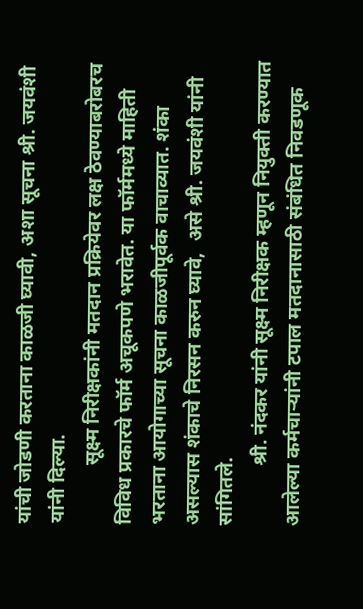यांची जोडणी करताना काळजी घ्यावी, अशा सूचना श्री. जयवंशी यांनी दिल्या.
            सूक्ष्म निरीक्षकांनी मतदान प्रक्रियेवर लक्ष ठेवण्याबरोबरच विविध प्रकारचे फॉर्म अचूकपणे भरावेत. या फॉर्ममध्ये माहिती भरताना आयोगाच्या सूचना काळजीपूर्वक वाचाव्यात. शंका असल्यास शंकाचे निरसन करुन घ्यावे,  असे श्री. जयवंशी यांनी सांगितले.
            श्री. नंदकर यांनी सूक्ष्म निरीक्षक म्हणून नियुक्ती करण्यात आलेल्या कर्मचाऱ्यांनी टपाल मतदानासाठी संबंधित निवडणूक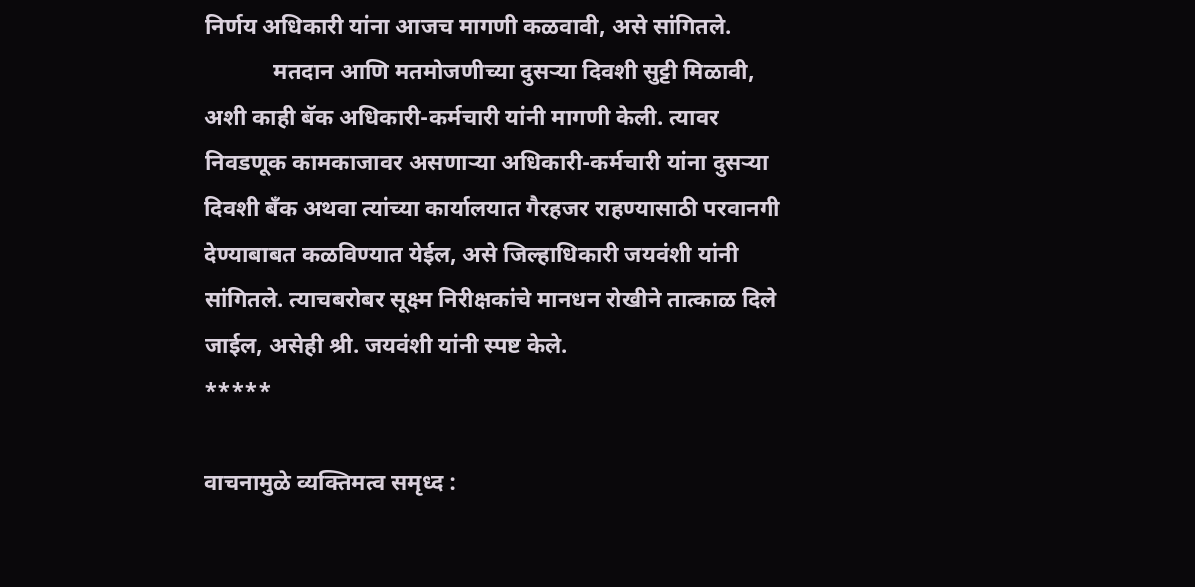निर्णय अधिकारी यांना आजच मागणी कळवावी, असे सांगितले.
            मतदान आणि मतमोजणीच्या दुसऱ्या दिवशी सुट्टी मिळावी, अशी काही बॅक अधिकारी-कर्मचारी यांनी मागणी केली. त्यावर निवडणूक कामकाजावर असणाऱ्या अधिकारी-कर्मचारी यांना दुसऱ्या दिवशी बँक अथवा त्यांच्या कार्यालयात गैरहजर राहण्यासाठी परवानगी देण्याबाबत कळविण्यात येईल, असे जिल्हाधिकारी जयवंशी यांनी सांगितले. त्याचबरोबर सूक्ष्म निरीक्षकांचे मानधन रोखीने तात्काळ दिले जाईल, असेही श्री. जयवंशी यांनी स्पष्ट केले.
*****

वाचनामुळे व्यक्तिमत्व समृध्द :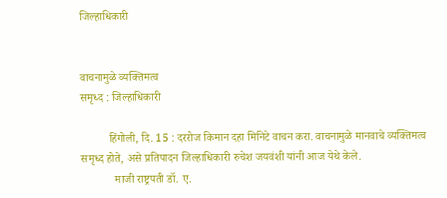जिल्हाधिकारी


वाचनामुळे व्यक्तिमत्व
समृध्द : जिल्हाधिकारी

          हिंगोली, दि. 15 : दररोज किमान दहा मिनिटे वाचन करा. वाचनामुळे मानवाचे व्यक्तिमत्व समृध्द होते, असे प्रतिपादन जिल्हाधिकारी रुचेश जयवंशी यांनी आज येथे केले.
            माजी राष्ट्रपती डॉ. ए.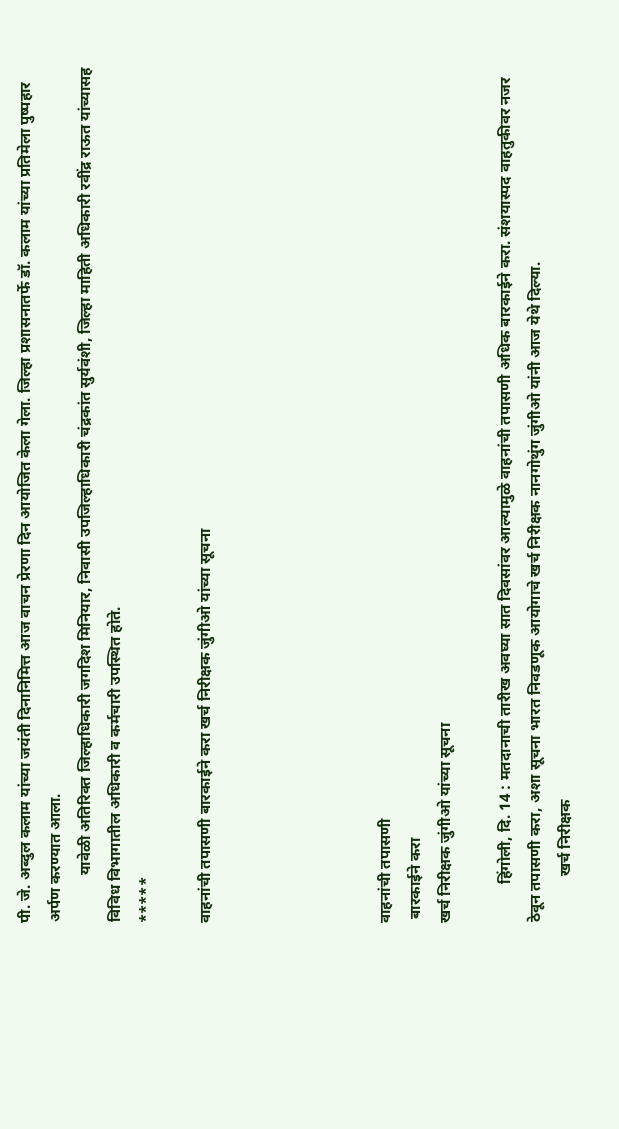पी. जे. अब्दुल कलाम यांच्या जयंती दिनानिमित्त आज वाचन प्रेरणा दिन आयोजित केला गेला. जिल्हा प्रशासनातर्फे डॉ. कलाम यांच्या प्रतिमेला पुष्पहार अर्पण करण्यात आला.
            यावेळी अतिरिक्त जिल्हाधिकारी जगदिश मिनियार, निवासी उपजिल्हाधिकारी चंद्रकांत सुर्यवंशी, जिल्हा माहिती अधिकारी रवींद्र राऊत यांच्यासह विविध विभागातील अधिकारी व कर्मचारी उपस्थित होते.
*****

वाहनांची तपासणी बारकाईने करा खर्च निरीक्षक जुंगीओ यांच्या सूचना





वाहनांची तपासणी
 बारकाईने करा
खर्च निरीक्षक जुंगीओ यांच्या सूचना

          हिंगोली, दि. 14 : मतदानाची तारीख अवघ्या सात दिवसांवर आल्यामुळे वाहनांची तपासणी अधिक बारकाईने करा. संशयास्पद वाहतुकीवर नजर ठेवून तपासणी करा, अशा सूचना भारत निवडणूक आयोगाचे खर्च निरीक्षक नानगोथुंग जुंगीओ यांनी आज येथे दिल्या.
            खर्च निरीक्षक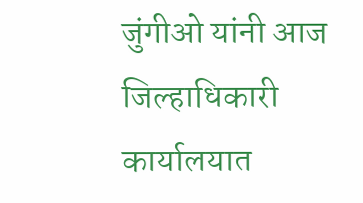जुंगीओ यांनी आज जिल्हाधिकारी कार्यालयात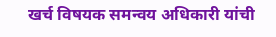खर्च विषयक समन्वय अधिकारी यांची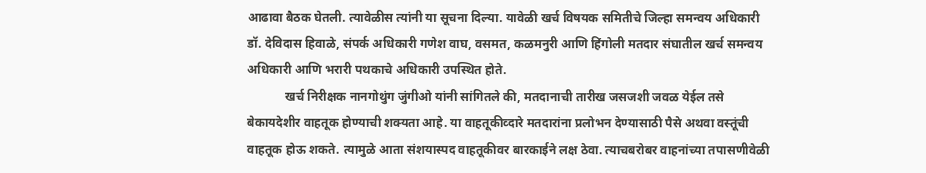आढावा बैठक घेतली. त्यावेळीस त्यांनी या सूचना दिल्या. यावेळी खर्च विषयक समितीचे जिल्हा समन्वय अधिकारी डॉ. देविदास हिवाळे, संपर्क अधिकारी गणेश वाघ, वसमत, कळमनुरी आणि हिंगोली मतदार संघातील खर्च समन्वय अधिकारी आणि भरारी पथकाचे अधिकारी उपस्थित होते.
            खर्च निरीक्षक नानगोथुंग जुंगीओ यांनी सांगितले की, मतदानाची तारीख जसजशी जवळ येईल तसे बेकायदेशीर वाहतूक होण्याची शक्यता आहे. या वाहतूकीव्दारे मतदारांना प्रलोभन देण्यासाठी पैसे अथवा वस्तूंची वाहतूक होऊ शकते. त्यामुळे आता संशयास्पद वाहतूकीवर बारकाईने लक्ष ठेवा. त्याचबरोबर वाहनांच्या तपासणीवेळी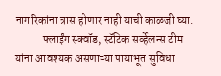नागरिकांना त्रास होणार नाही याची काळजी घ्या.
            फ्लाईंग स्क्वॉड, स्टॅटिक सर्व्हेलन्स टीम यांना आवश्यक असणाऱ्या पायाभूत सुविधा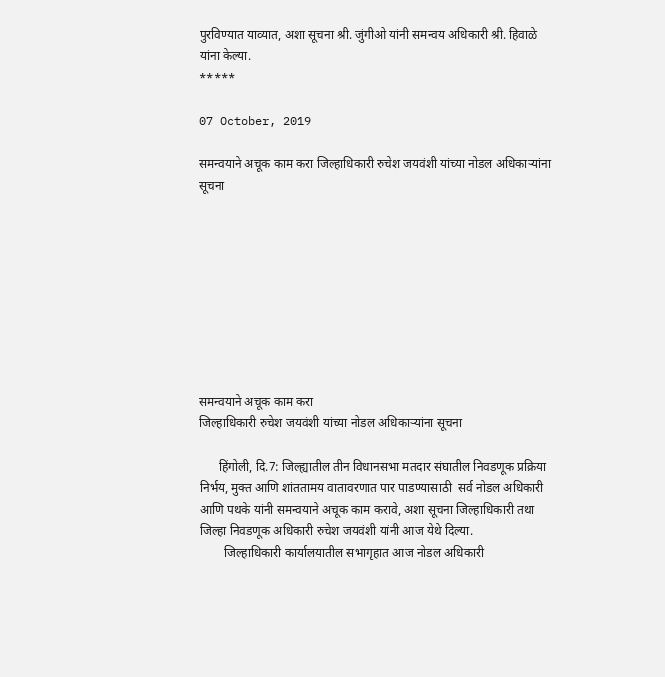पुरविण्यात याव्यात, अशा सूचना श्री. जुंगीओ यांनी समन्वय अधिकारी श्री. हिवाळे यांना केल्या.
*****

07 October, 2019

समन्वयाने अचूक काम करा जिल्हाधिकारी रुचेश जयवंशी यांच्या नोडल अधिकाऱ्यांना सूचना









समन्वयाने अचूक काम करा
जिल्हाधिकारी रुचेश जयवंशी यांच्या नोडल अधिकाऱ्यांना सूचना

      हिंगोली, दि.7: जिल्ह्यातील तीन विधानसभा मतदार संघातील निवडणूक प्रक्रिया निर्भय, मुक्त आणि शांततामय वातावरणात पार पाडण्यासाठी  सर्व नोडल अधिकारी आणि पथके यांनी समन्वयाने अचूक काम करावे, अशा सूचना जिल्हाधिकारी तथा जिल्हा निवडणूक अधिकारी रुचेश जयवंशी यांनी आज येथे दिल्या.
        जिल्हाधिकारी कार्यालयातील सभागृहात आज नोडल अधिकारी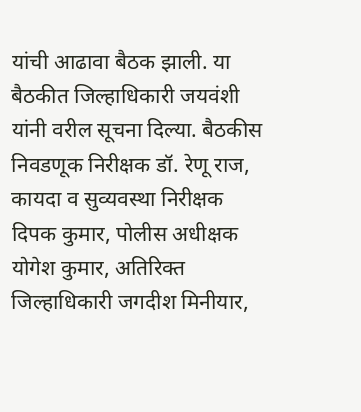यांची आढावा बैठक झाली. या बैठकीत जिल्हाधिकारी जयवंशी यांनी वरील सूचना दिल्या. बैठकीस निवडणूक निरीक्षक डॉ. रेणू राज, कायदा व सुव्यवस्था निरीक्षक दिपक कुमार, पोलीस अधीक्षक योगेश कुमार, अतिरिक्त जिल्हाधिकारी जगदीश मिनीयार,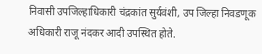निवासी उपजिल्हाधिकारी चंद्रकांत सुर्यवंशी, उप जिल्हा निवडणूक अधिकारी राजू नंदकर आदी उपस्थित होते.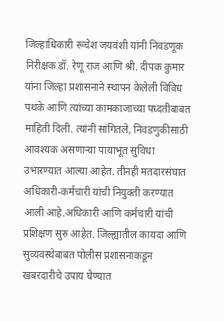जिल्हाधिकारी रूचेश जयवंशी यांनी निवडणूक  निरीक्षक डॉ. रेणू राज आणि श्री. दीपक कुमार यांना जिल्हा प्रशासनाने स्थापन केलेली विविध पथके आणि त्यांच्या कामकाजाच्या पध्दतीबाबत माहिती दिली. त्यांनी सांगितले, निवडणुकीसाठी आवश्यक असणाऱ्या पायाभूत सुविधा उभारण्यात आल्या आहेत. तीनही मतदारसंघात अधिकारी-कर्मचारी यांची नियुक्ती करण्यात आली आहे.अधिकारी आणि कर्मचारी यांची प्रशिक्षण सुरु आहेत. जिल्ह्यातील कायदा आणि सुव्यवस्थेबाबत पोलीस प्रशासनाकडून खबरदारीचे उपाय घेण्यात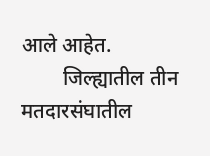आले आहेत.
        जिल्ह्यातील तीन मतदारसंघातील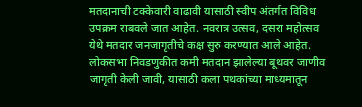मतदानाची टक्केवारी वाढावी यासाठी स्वीप अंतर्गत विविध उपक्रम राबवले जात आहेत. नवरात्र उत्सव, दसरा महोत्सव येथे मतदार जनजागृतीचे कक्ष सुरु करण्यात आले आहेत. लोकसभा निवडणुकीत कमी मतदान झालेल्या बूथवर जाणीव जागृती केली जावी, यासाठी कला पथकांच्या माध्यमातून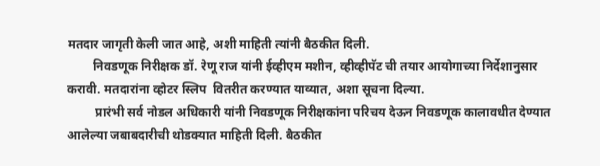मतदार जागृती केली जात आहे, अशी माहिती त्यांनी बैठकीत दिली.
        निवडणूक निरीक्षक डॉ. रेणू राज यांनी ईव्हीएम मशीन, व्हीव्हीपॅट ची तयार आयोगाच्या निर्देशानुसार करावी. मतदारांना व्होटर स्लिप  वितरीत करण्यात याव्यात, अशा सूचना दिल्या.
         प्रारंभी सर्व नोडल अधिकारी यांनी निवडणूक निरीक्षकांना परिचय देऊन निवडणूक कालावधीत देण्यात आलेल्या जबाबदारीची थोडक्यात माहिती दिली. बैठकीत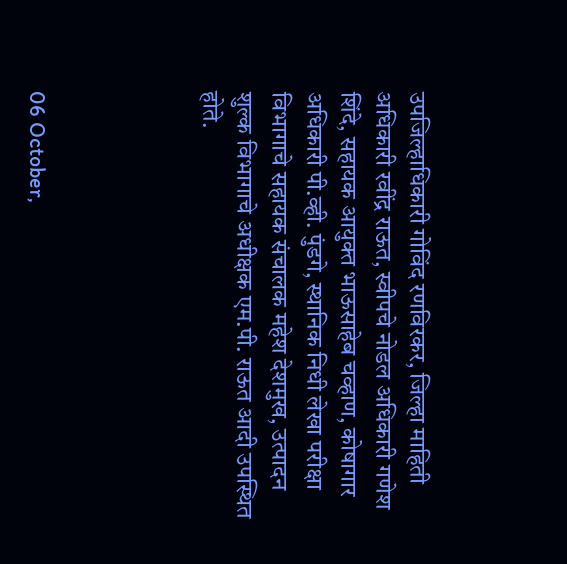उपजिल्हाधिकारी गोविंद रणविरकर, जिल्हा माहिती अधिकारी रवींद्र राऊत, स्वीपचे नोडल अधिकारी गणेश शिंदे, सहायक आयुक्त भाऊसाहेब चव्हाण, कोषागार अधिकारी पी.व्ही. पुंडगे, स्थानिक निधी लेखा परीक्षा विभागाचे सहायक संचालक महेश देशमुख, उत्पादन शुल्क विभागाचे अधीक्षक एम.पी. राऊत आदी उपस्थित होते.




06 October,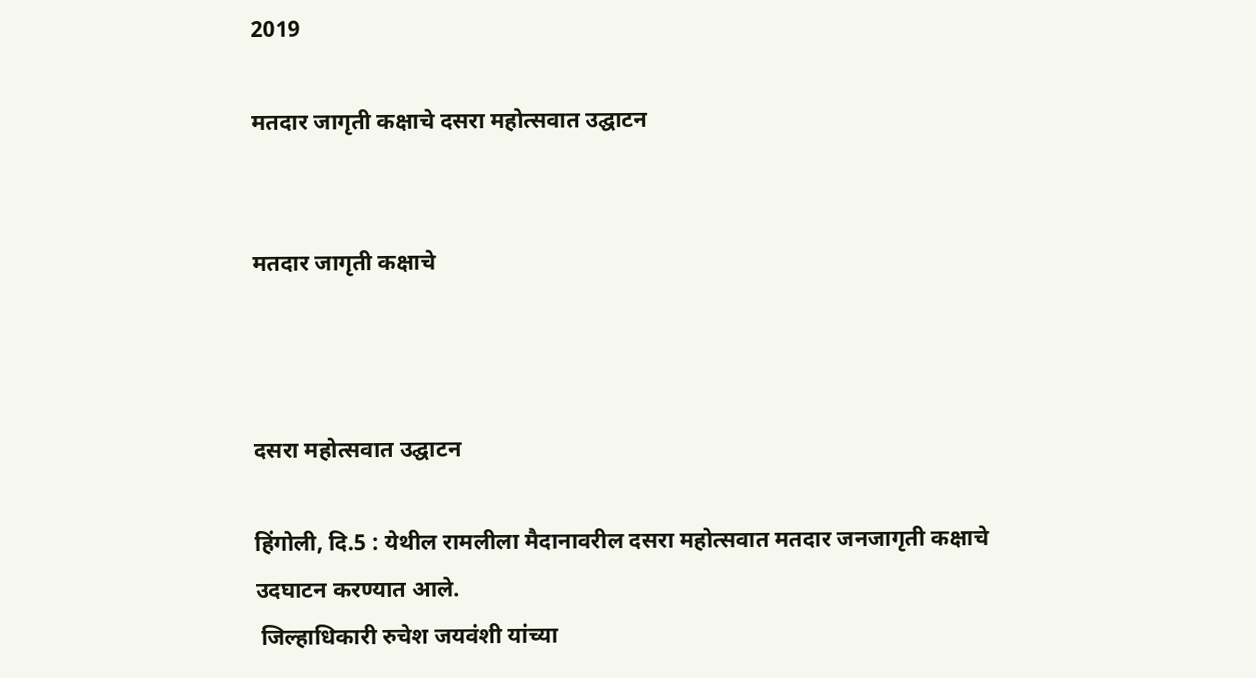2019

मतदार जागृती कक्षाचे दसरा महोत्सवात उद्घाटन


मतदार जागृती कक्षाचे



दसरा महोत्सवात उद्घाटन

हिंगोली, दि.5 : येथील रामलीला मैदानावरील दसरा महोत्सवात मतदार जनजागृती कक्षाचे उदघाटन करण्यात आले.
 जिल्हाधिकारी रुचेश जयवंशी यांच्या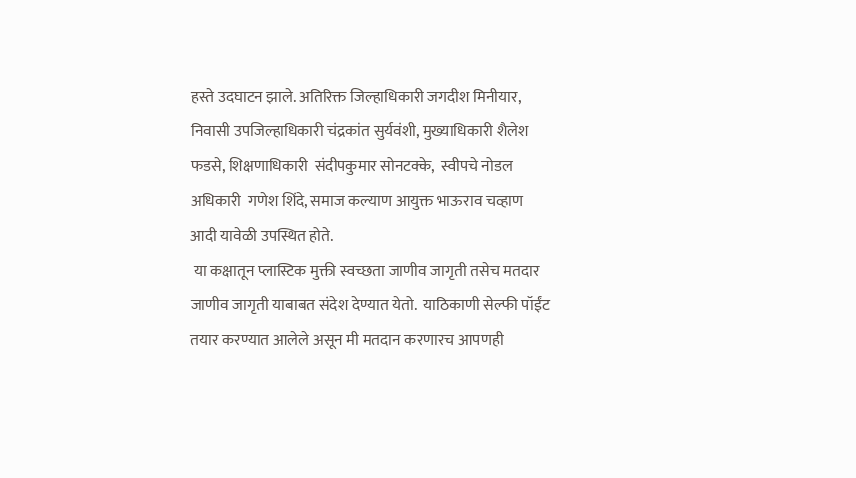हस्ते उदघाटन झाले. अतिरिक्त जिल्हाधिकारी जगदीश मिनीयार, निवासी उपजिल्हाधिकारी चंद्रकांत सुर्यवंशी, मुख्याधिकारी शैलेश फडसे, शिक्षणाधिकारी  संदीपकुमार सोनटक्के,  स्वीपचे नोडल अधिकारी  गणेश शिंदे, समाज कल्याण आयुक्त भाऊराव चव्हाण आदी यावेळी उपस्थित होते.
 या कक्षातून प्लास्टिक मुक्ती स्वच्छता जाणीव जागृती तसेच मतदार जाणीव जागृती याबाबत संदेश देण्यात येतो.  याठिकाणी सेल्फी पॉईंट तयार करण्यात आलेले असून मी मतदान करणारच आपणही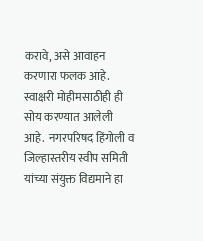करावे, असे आवाहन करणारा फलक आहे. स्वाक्षरी मोहीमसाठीही ही सोय करण्यात आलेली आहे.  नगरपरिषद हिंगोली व जिल्हास्तरीय स्वीप समिती यांच्या संयुक्त विद्यमाने हा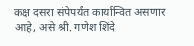कक्ष दसरा संपेपर्यंत कार्यान्वित असणार आहे, असे श्री. गणेश शिंदे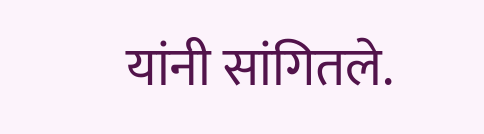यांनी सांगितले.